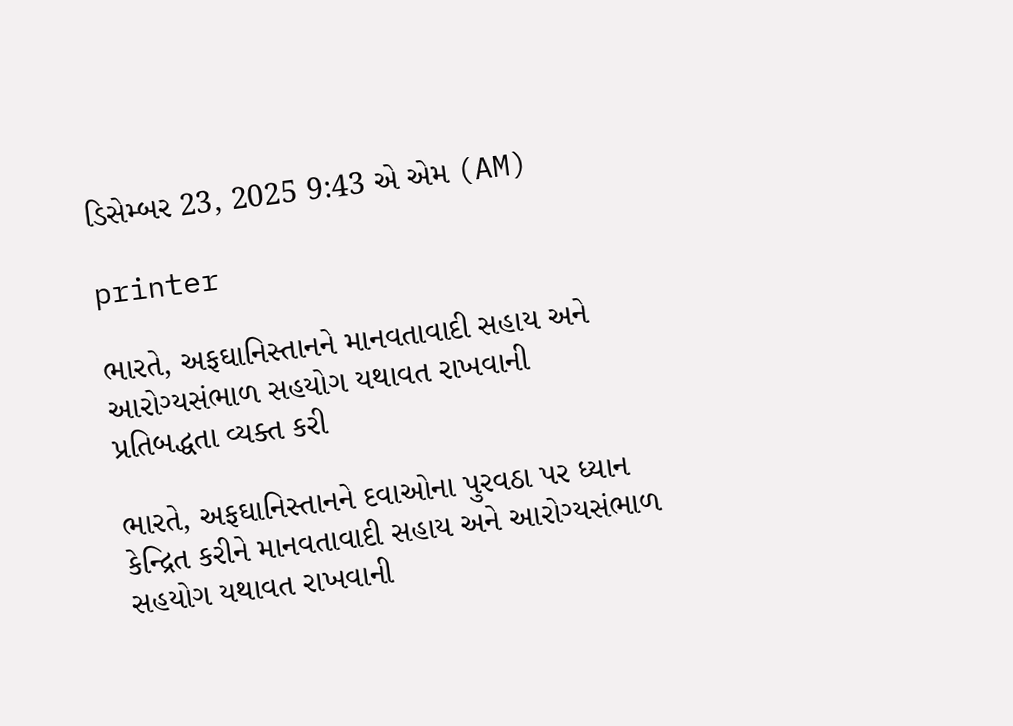ડિસેમ્બર 23, 2025 9:43 એ એમ (AM)

printer

ભારતે, અફઘાનિસ્તાનને માનવતાવાદી સહાય અને આરોગ્યસંભાળ સહયોગ યથાવત રાખવાની પ્રતિબદ્ધતા વ્યક્ત કરી

ભારતે, અફઘાનિસ્તાનને દવાઓના પુરવઠા પર ધ્યાન કેન્દ્રિત કરીને માનવતાવાદી સહાય અને આરોગ્યસંભાળ સહયોગ યથાવત રાખવાની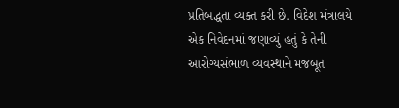પ્રતિબદ્ધતા વ્યક્ત કરી છે. વિદેશ મંત્રાલયે એક નિવેદનમાં જણાવ્યું હતું કે તેની આરોગ્યસંભાળ વ્યવસ્થાને મજબૂત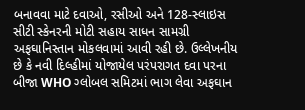બનાવવા માટે દવાઓ, રસીઓ અને 128-સ્લાઇસ સીટી સ્કેનરની મોટી સહાય સાધન સામગ્રી અફઘાનિસ્તાન મોકલવામાં આવી રહી છે. ઉલ્લેખનીય છે કે નવી દિલ્હીમાં યોજાયેલ પરંપરાગત દવા પરના બીજા WHO ગ્લોબલ સમિટમાં ભાગ લેવા અફઘાન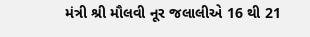મંત્રી શ્રી મૌલવી નૂર જલાલીએ 16 થી 21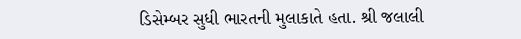ડિસેમ્બર સુધી ભારતની મુલાકાતે હતા. શ્રી જલાલી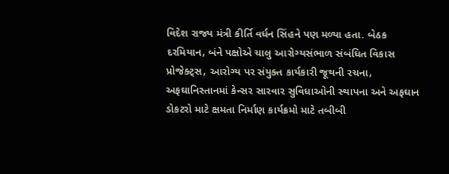વિદેશ રાજ્ય મંત્રી કીર્તિ વર્ધન સિંહને પણ મળ્યા હતા. બેઠક દરમિયાન, બંને પક્ષોએ ચાલુ આરોગ્યસંભાળ સંબંધિત વિકાસ પ્રોજેક્ટ્સ, આરોગ્ય પર સંયુક્ત કાર્યકારી જૂથની રચના, અફઘાનિસ્તાનમાં કેન્સર સારવાર સુવિધાઓની સ્થાપના અને અફઘાન ડોકટરો માટે ક્ષમતા નિર્માણ કાર્યક્રમો માટે તબીબી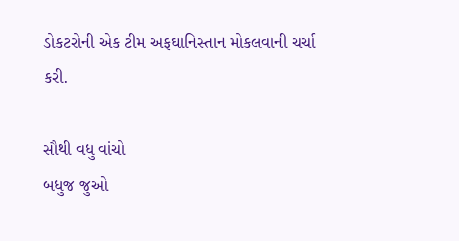ડોકટરોની એક ટીમ અફઘાનિસ્તાન મોકલવાની ચર્ચા કરી.

સૌથી વધુ વાંચો
બધુજ જુઓ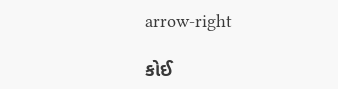arrow-right

કોઈ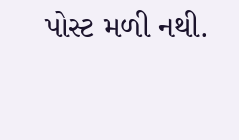પોસ્ટ મળી નથી.